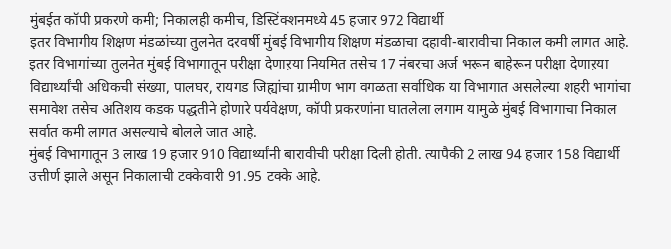मुंबईत कॉपी प्रकरणे कमी; निकालही कमीच, डिस्टिंक्शनमध्ये 45 हजार 972 विद्यार्थी
इतर विभागीय शिक्षण मंडळांच्या तुलनेत दरवर्षी मुंबई विभागीय शिक्षण मंडळाचा दहावी-बारावीचा निकाल कमी लागत आहे. इतर विभागांच्या तुलनेत मुंबई विभागातून परीक्षा देणाऱया नियमित तसेच 17 नंबरचा अर्ज भरून बाहेरून परीक्षा देणाऱया विद्यार्थ्यांची अधिकची संख्या, पालघर, रायगड जिह्यांचा ग्रामीण भाग वगळता सर्वाधिक या विभागात असलेल्या शहरी भागांचा समावेश तसेच अतिशय कडक पद्धतीने होणारे पर्यवेक्षण, कॉपी प्रकरणांना घातलेला लगाम यामुळे मुंबई विभागाचा निकाल सर्वात कमी लागत असल्याचे बोलले जात आहे.
मुंबई विभागातून 3 लाख 19 हजार 910 विद्यार्थ्यांनी बारावीची परीक्षा दिली होती. त्यापैकी 2 लाख 94 हजार 158 विद्यार्थी उत्तीर्ण झाले असून निकालाची टक्केवारी 91.95 टक्के आहे.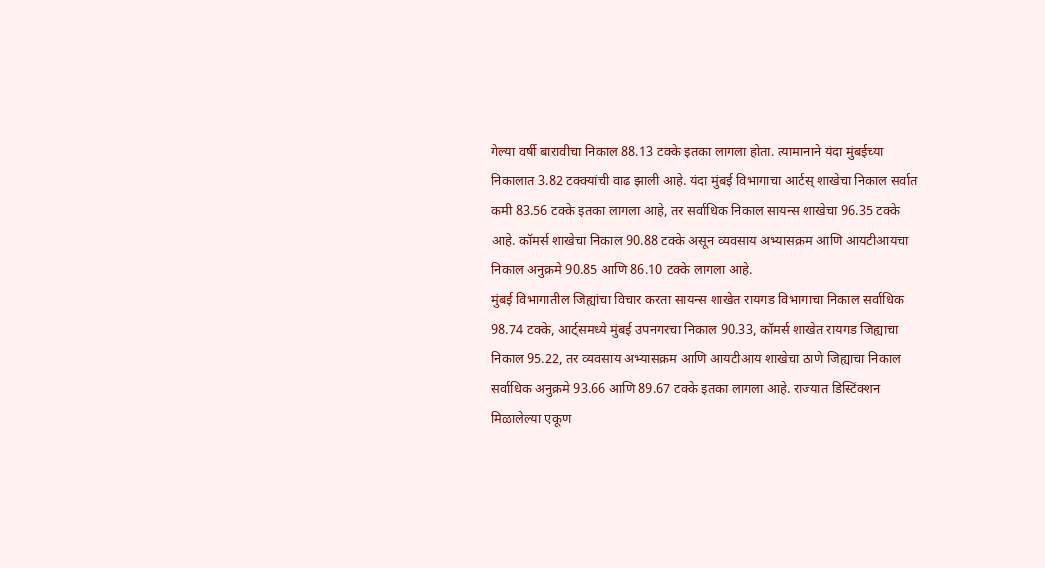गेल्या वर्षी बारावीचा निकाल 88.13 टक्के इतका लागला होता. त्यामानाने यंदा मुंबईच्या निकालात 3.82 टक्क्यांची वाढ झाली आहे. यंदा मुंबई विभागाचा आर्टस् शाखेचा निकाल सर्वात कमी 83.56 टक्के इतका लागला आहे, तर सर्वाधिक निकाल सायन्स शाखेचा 96.35 टक्के आहे. कॉमर्स शाखेचा निकाल 90.88 टक्के असून व्यवसाय अभ्यासक्रम आणि आयटीआयचा निकाल अनुक्रमे 90.85 आणि 86.10 टक्के लागला आहे.
मुंबई विभागातील जिह्यांचा विचार करता सायन्स शाखेत रायगड विभागाचा निकाल सर्वाधिक 98.74 टक्के, आर्ट्समध्ये मुंबई उपनगरचा निकाल 90.33, कॉमर्स शाखेत रायगड जिह्याचा निकाल 95.22, तर व्यवसाय अभ्यासक्रम आणि आयटीआय शाखेचा ठाणे जिह्याचा निकाल सर्वाधिक अनुक्रमे 93.66 आणि 89.67 टक्के इतका लागला आहे. राज्यात डिस्टिंक्शन मिळालेल्या एकूण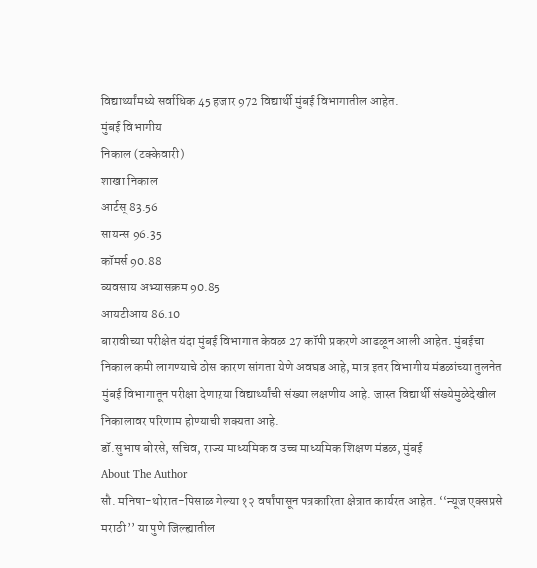विद्यार्थ्यांमध्ये सर्वाधिक 45 हजार 972 विद्यार्थी मुंबई विभागातील आहेत.
मुंबई विभागीय
निकाल (टक्केवारी)
शाखा निकाल
आर्टस् 83.56
सायन्स 96.35
कॉमर्स 90.88
व्यवसाय अभ्यासक्रम 90.85
आयटीआय 86.10
बारावीच्या परीक्षेत यंदा मुंबई विभागात केवळ 27 कॉपी प्रकरणे आढळून आली आहेत. मुंबईचा निकाल कमी लागण्याचे ठोस कारण सांगता येणे अवघड आहे, मात्र इतर विभागीय मंडळांच्या तुलनेत मुंबई विभागातून परीक्षा देणाऱया विद्यार्थ्यांची संख्या लक्षणीय आहे. जास्त विद्यार्थी संख्येमुळेदेखील निकालावर परिणाम होण्याची शक्यता आहे.
डॉ.सुभाष बोरसे, सचिव, राज्य माध्यमिक व उच्च माध्यमिक शिक्षण मंडळ, मुंबई
About The Author
सौ. मनिषा-थोरात-पिसाळ गेल्या १२ वर्षांपासून पत्रकारिता क्षेत्रात कार्यरत आहेत. ‘‘न्यूज एक्सप्रसे मराठी’’ या पुणे जिल्ह्यातील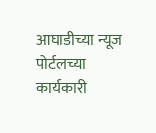आघाडीच्या न्यूज पोर्टलच्या कार्यकारी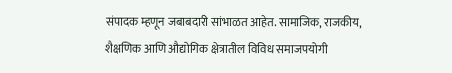संपादक म्हणून जबाबदारी सांभाळत आहेत. सामाजिक, राजकीय, शैक्षणिक आणि औद्योगिक क्षेत्रातील विविध समाजपयोगी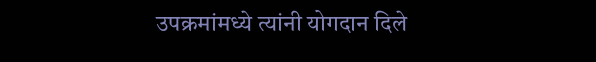उपक्रमांमध्ये त्यांनी योगदान दिले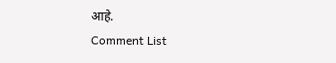आहे.
Comment List